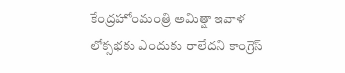కేంద్రహోంమంత్రి అమిత్షా ఇవాళ లోక్సభకు ఎందుకు రాలేదని కాంగ్రెస్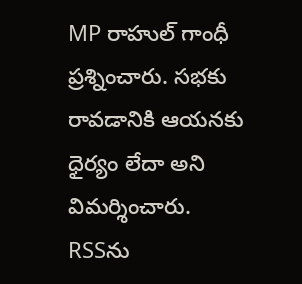MP రాహుల్ గాంధీ ప్రశ్నించారు. సభకు రావడానికి ఆయనకు ధైర్యం లేదా అని విమర్శించారు. RSSను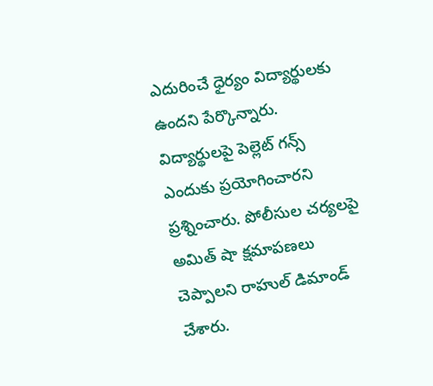ఎదురించే ధైర్యం విద్యార్థులకు ఉందని పేర్కొన్నారు. విద్యార్థులపై పెల్లెట్ గన్స్ ఎందుకు ప్రయోగించారని ప్రశ్నించారు. పోలీసుల చర్యలపై అమిత్ షా క్షమాపణలు చెప్పాలని రాహుల్ డిమాండ్ చేశారు.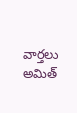వార్తలు
అమిత్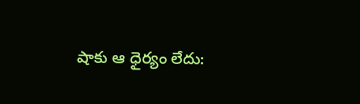షాకు ఆ ధైర్యం లేదు: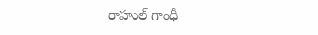రాహుల్ గాంధీ